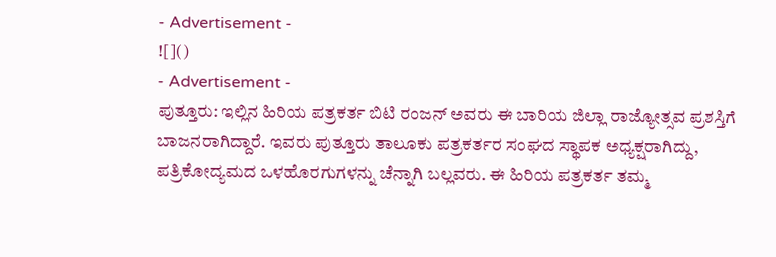- Advertisement -
![]()
- Advertisement -
ಪುತ್ತೂರು: ಇಲ್ಲಿನ ಹಿರಿಯ ಪತ್ರಕರ್ತ ಬಿಟಿ ರಂಜನ್ ಅವರು ಈ ಬಾರಿಯ ಜಿಲ್ಲಾ ರಾಜ್ಯೋತ್ಸವ ಪ್ರಶಸ್ತಿಗೆ ಬಾಜನರಾಗಿದ್ದಾರೆ. ಇವರು ಪುತ್ತೂರು ತಾಲೂಕು ಪತ್ರಕರ್ತರ ಸಂಘದ ಸ್ಥಾಪಕ ಅಧ್ಯಕ್ಷರಾಗಿದ್ದು, ಪತ್ರಿಕೋದ್ಯಮದ ಒಳಹೊರಗುಗಳನ್ನು ಚೆನ್ನಾಗಿ ಬಲ್ಲವರು. ಈ ಹಿರಿಯ ಪತ್ರಕರ್ತ ತಮ್ಮ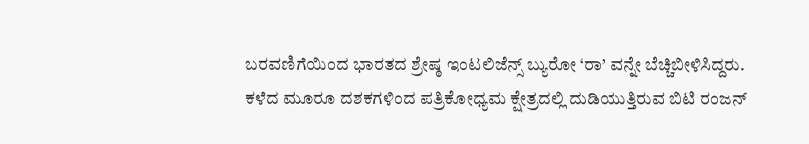ಬರವಣಿಗೆಯಿಂದ ಭಾರತದ ಶ್ರೇಷ್ಠ ಇಂಟಲಿಜೆನ್ಸ್ ಬ್ಯುರೋ ‘ರಾ’ ವನ್ನೇ ಬೆಚ್ಚಿಬೀಳಿಸಿದ್ದರು.
ಕಳೆದ ಮೂರೂ ದಶಕಗಳಿಂದ ಪತ್ರಿಕೋಧ್ಯಮ ಕ್ಷೇತ್ರದಲ್ಲಿ ದುಡಿಯುತ್ತಿರುವ ಬಿಟಿ ರಂಜನ್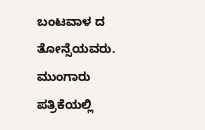ಬಂಟವಾಳ ದ ತೋನ್ಸೆಯವರು. ಮುಂಗಾರು ಪತ್ರಿಕೆಯಲ್ಲಿ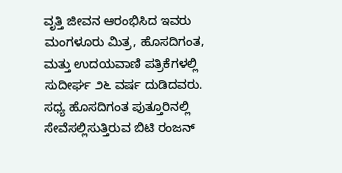ವೃತ್ತಿ ಜೀವನ ಆರಂಭಿಸಿದ ಇವರು ಮಂಗಳೂರು ಮಿತ್ರ, ಹೊಸದಿಗಂತ, ಮತ್ತು ಉದಯವಾಣಿ ಪತ್ರಿಕೆಗಳಲ್ಲಿ ಸುದೀರ್ಘ ೨೬ ವರ್ಷ ದುಡಿದವರು. ಸಧ್ಯ ಹೊಸದಿಗಂತ ಪುತ್ತೂರಿನಲ್ಲಿ ಸೇವೆಸಲ್ಲಿಸುತ್ತಿರುವ ಬಿಟಿ ರಂಜನ್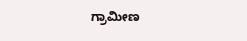ಗ್ರಾಮೀಣ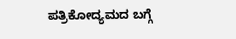ಪತ್ರಿಕೋದ್ಯಮದ ಬಗ್ಗೆ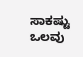ಸಾಕಷ್ಟು ಒಲವು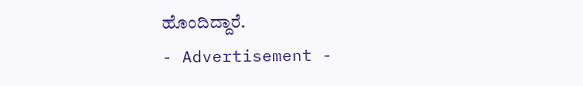ಹೊಂದಿದ್ದಾರೆ.
- Advertisement -